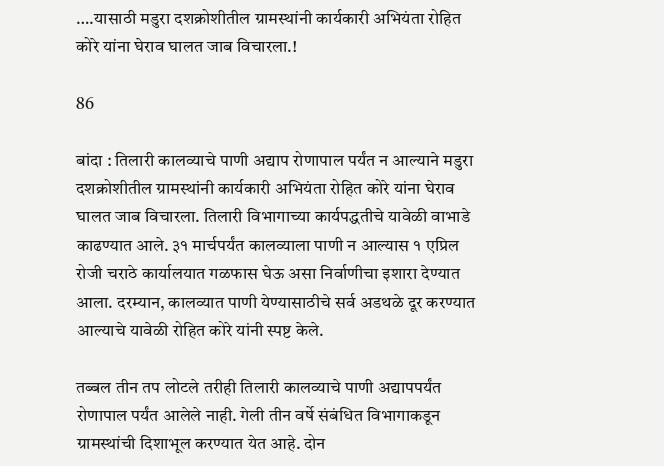….यासाठी मडुरा दशक्रोशीतील ग्रामस्थांनी कार्यकारी अभियंता रोहित कोरे यांना घेराव घालत जाब विचारला.!

86

बांदा : तिलारी कालव्याचे पाणी अद्याप रोणापाल पर्यंत न आल्याने मडुरा दशक्रोशीतील ग्रामस्थांनी कार्यकारी अभियंता रोहित कोरे यांना घेराव घालत जाब विचारला. तिलारी विभागाच्या कार्यपद्धतीचे यावेळी वाभाडे काढण्यात आले. ३१ मार्चपर्यंत कालव्याला पाणी न आल्यास १ एप्रिल रोजी चराठे कार्यालयात गळफास घेऊ असा निर्वाणीचा इशारा देण्यात आला. दरम्यान, कालव्यात पाणी येण्यासाठीचे सर्व अडथळे दूर करण्यात आल्याचे यावेळी रोहित कोरे यांनी स्पष्ट केले.

तब्बल तीन तप लोटले तरीही तिलारी कालव्याचे पाणी अद्यापपर्यंत रोणापाल पर्यंत आलेले नाही. गेली तीन वर्षे संबंधित विभागाकडून ग्रामस्थांची दिशाभूल करण्यात येत आहे. दोन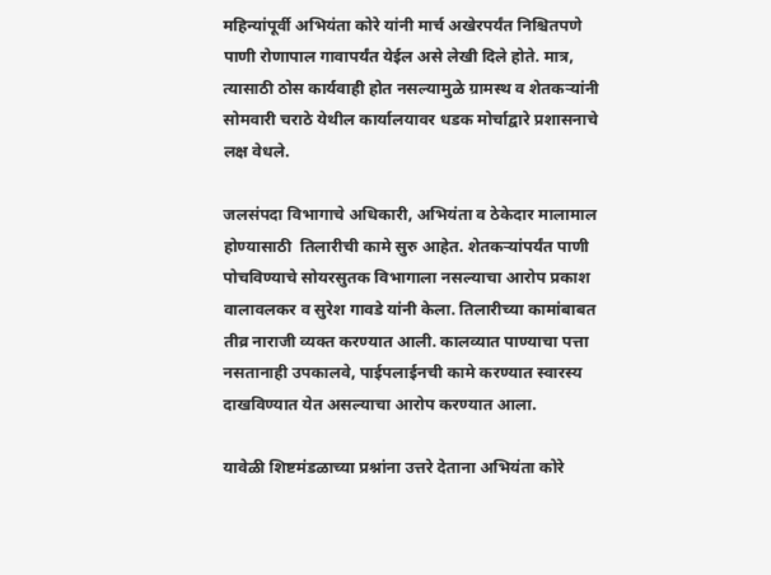महिन्यांपूर्वी अभियंता कोरे यांनी मार्च अखेरपर्यंत निश्चितपणे पाणी रोणापाल गावापर्यंत येईल असे लेखी दिले होते. मात्र, त्यासाठी ठोस कार्यवाही होत नसल्यामुळे ग्रामस्थ व शेतकर्‍यांनी सोमवारी चराठे येथील कार्यालयावर धडक मोर्चाद्वारे प्रशासनाचे लक्ष वेधले.

जलसंपदा विभागाचे अधिकारी, अभियंता व ठेकेदार मालामाल होण्यासाठी  तिलारीची कामे सुरु आहेत. शेतकर्‍यांपर्यंत पाणी पोचविण्याचे सोयरसुतक विभागाला नसल्याचा आरोप प्रकाश वालावलकर व सुरेश गावडे यांनी केला. तिलारीच्या कामांबाबत तीव्र नाराजी व्यक्त करण्यात आली. कालव्यात पाण्याचा पत्ता नसतानाही उपकालवे, पाईपलाईनची कामे करण्यात स्वारस्य दाखविण्यात येत असल्याचा आरोप करण्यात आला.

यावेळी शिष्टमंडळाच्या प्रश्नांना उत्तरे देताना अभियंता कोरे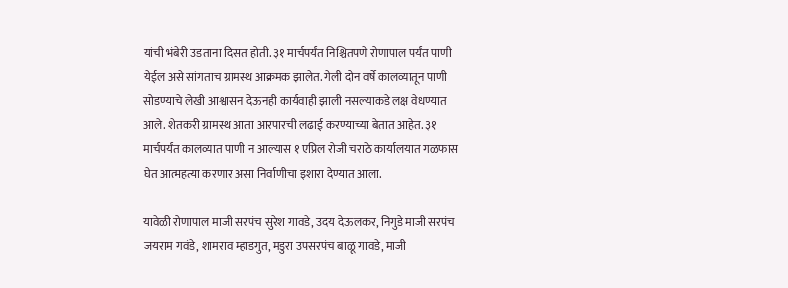यांची भंबेरी उडताना दिसत होती. ३१ मार्चपर्यंत निश्चितपणे रोणापाल पर्यंत पाणी येईल असे सांगताच ग्रामस्थ आक्रमक झालेत. गेली दोन वर्षे कालव्यातून पाणी सोडण्याचे लेखी आश्वासन देऊनही कार्यवाही झाली नसल्याकडे लक्ष वेधण्यात आले. शेतकरी ग्रामस्थ आता आरपारची लढाई करण्याच्या बेतात आहेत. ३१ मार्चपर्यंत कालव्यात पाणी न आल्यास १ एप्रिल रोजी चराठे कार्यालयात गळफास घेत आत्महत्या करणार असा निर्वाणीचा इशारा देण्यात आला.

यावेळी रोणापाल माजी सरपंच सुरेश गावडे, उदय देऊलकर, निगुडे माजी सरपंच जयराम गवंडे, शामराव म्हाडगुत, मडुरा उपसरपंच बाळू गावडे, माजी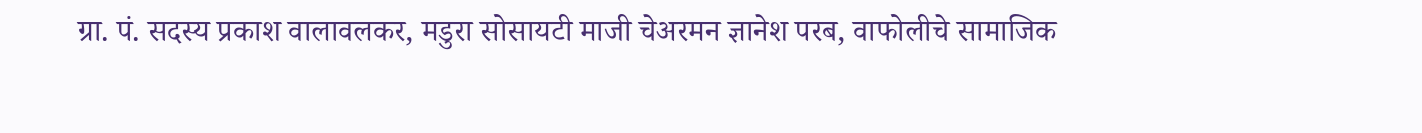ग्रा. पं. सदस्य प्रकाश वालावलकर, मडुरा सोसायटी माजी चेअरमन ज्ञानेश परब, वाफोलीचे सामाजिक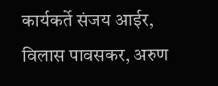कार्यकर्ते संजय आईर, विलास पावसकर, अरुण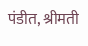पंडीत, श्रीमती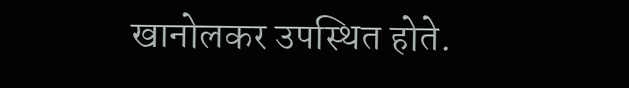खानोलकर उपस्थित होते.